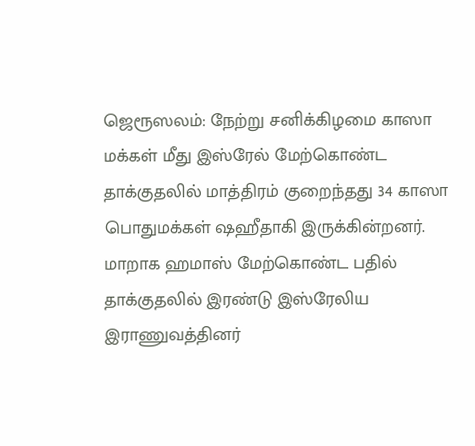ஜெரூஸலம்: நேற்று சனிக்கிழமை காஸா மக்கள் மீது இஸ்ரேல் மேற்கொண்ட தாக்குதலில் மாத்திரம் குறைந்தது 34 காஸா பொதுமக்கள் ஷஹீதாகி இருக்கின்றனர். மாறாக ஹமாஸ் மேற்கொண்ட பதில் தாக்குதலில் இரண்டு இஸ்ரேலிய இராணுவத்தினர்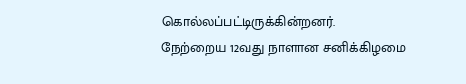கொல்லப்பட்டிருக்கின்றனர்.
நேற்றைய 12வது நாளான சனிக்கிழமை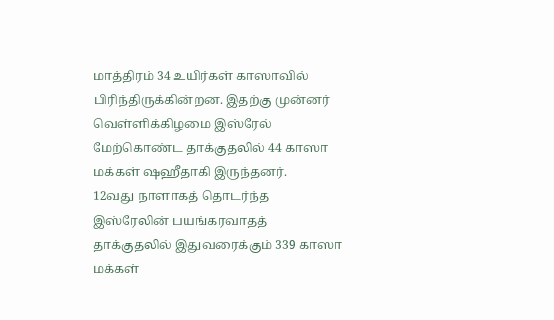மாத்திரம் 34 உயிர்கள் காஸாவில் பிரிந்திருக்கின்றன. இதற்கு முன்னர் வெள்ளிக்கிழமை இஸ்ரேல் மேற்கொண்ட தாக்குதலில் 44 காஸா மக்கள் ஷஹீதாகி இருந்தனர்.
12வது நாளாகத் தொடர்ந்த இஸ்ரேலின் பயங்கரவாதத் தாக்குதலில் இதுவரைக்கும் 339 காஸா மக்கள்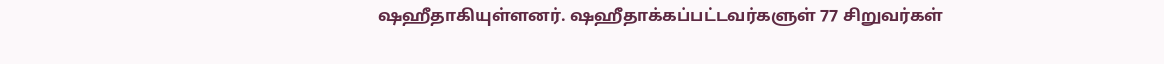ஷஹீதாகியுள்ளனர். ஷஹீதாக்கப்பட்டவர்களுள் 77 சிறுவர்கள்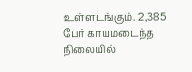உள்ளடங்கும். 2,385 பேர் காயமடைந்த நிலையில்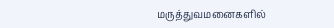மருத்துவமனைகளில்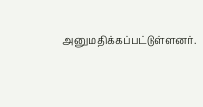அனுமதிக்கப்பட்டுள்ளனர்.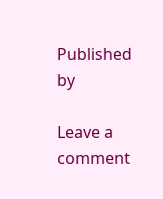Published by

Leave a comment